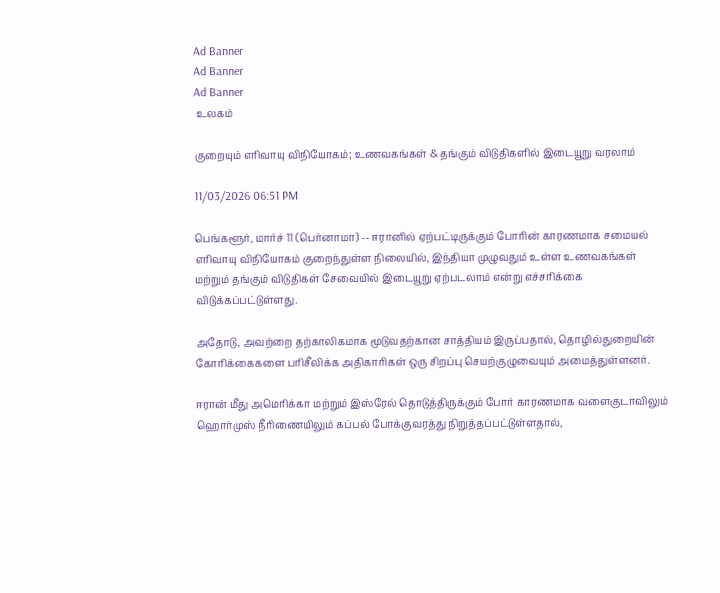Ad Banner
Ad Banner
Ad Banner
 உலகம்

குறையும் எரிவாயு விநியோகம்; உணவகங்கள் & தங்கும் விடுதிகளில் இடையூறு வரலாம்

11/03/2026 06:51 PM

பெங்களூர், மார்ச் 11 (பெர்னாமா) -- ஈரானில் ஏற்பட்டிருக்கும் போரின் காரணமாக சமையல் எரிவாயு விநியோகம் குறைந்துள்ள நிலையில், இந்தியா முழுவதும் உள்ள உணவகங்கள் மற்றும் தங்கும் விடுதிகள் சேவையில் இடையூறு ஏற்படலாம் என்று எச்சரிக்கை விடுக்கப்பட்டுள்ளது.

அதோடு, அவற்றை தற்காலிகமாக மூடுவதற்கான சாத்தியம் இருப்பதால், தொழில்துறையின் கோரிக்கைகளை பரிசீலிக்க அதிகாரிகள் ஒரு சிறப்பு செயற்குழுவையும் அமைத்துள்ளனர்.

ஈரான் மீது அமெரிக்கா மற்றும் இஸ்ரேல் தொடுத்திருக்கும் போர் காரணமாக வளைகுடாவிலும் ஹொர்முஸ் நீரிணையிலும் கப்பல் போக்குவரத்து நிறுத்தப்பட்டுள்ளதால்,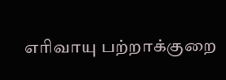எரிவாயு பற்றாக்குறை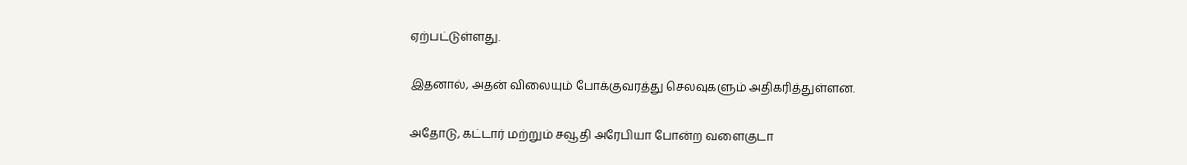ஏற்பட்டுள்ளது.

இதனால், அதன் விலையும் போக்குவரத்து செலவுகளும் அதிகரித்துள்ளன.

அதோடு, கட்டார் மற்றும் சவூதி அரேபியா போன்ற வளைகுடா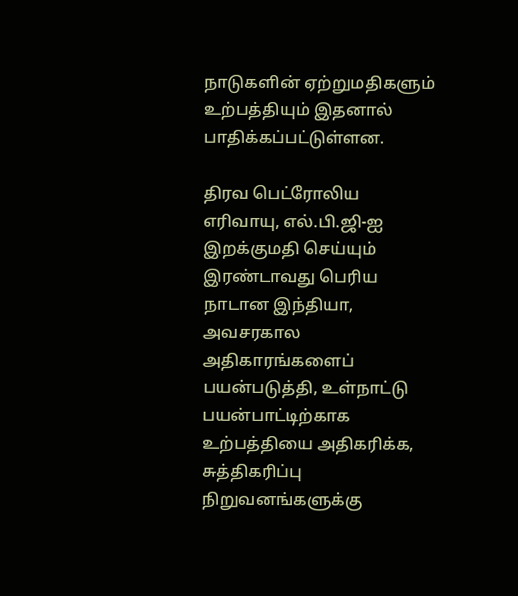நாடுகளின் ஏற்றுமதிகளும் உற்பத்தியும் இதனால் பாதிக்கப்பட்டுள்ளன.

திரவ பெட்ரோலிய எரிவாயு, எல்.பி.ஜி-ஐ இறக்குமதி செய்யும் இரண்டாவது பெரிய நாடான இந்தியா, அவசரகால அதிகாரங்களைப் பயன்படுத்தி, உள்நாட்டு பயன்பாட்டிற்காக உற்பத்தியை அதிகரிக்க, சுத்திகரிப்பு நிறுவனங்களுக்கு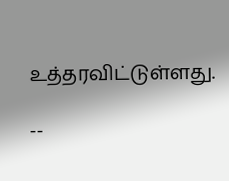உத்தரவிட்டுள்ளது.

--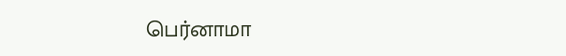பெர்னாமா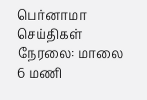பெர்னாமா செய்திகள் நேரலை: மாலை 6 மணி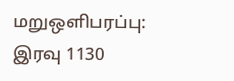மறுஒளிபரப்பு: இரவு 1130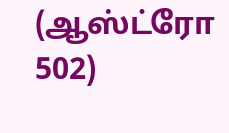(ஆஸ்ட்ரோ 502)